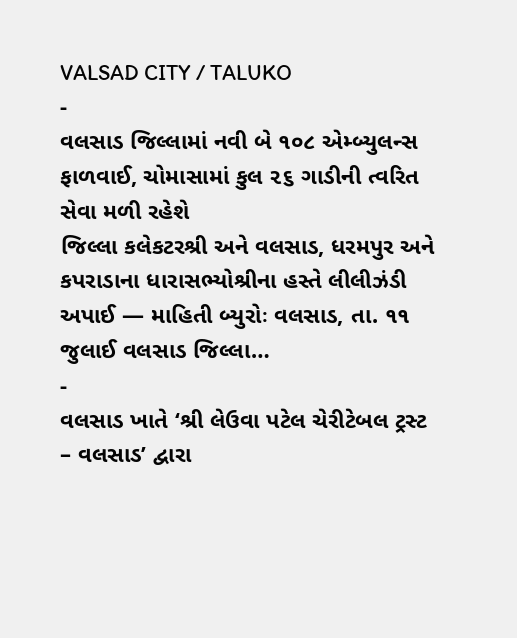VALSAD CITY / TALUKO
-
વલસાડ જિલ્લામાં નવી બે ૧૦૮ એમ્બ્યુલન્સ ફાળવાઈ, ચોમાસામાં કુલ ૨૬ ગાડીની ત્વરિત સેવા મળી રહેશે
જિલ્લા કલેકટરશ્રી અને વલસાડ, ધરમપુર અને કપરાડાના ધારાસભ્યોશ્રીના હસ્તે લીલીઝંડી અપાઈ — માહિતી બ્યુરોઃ વલસાડ, તા. ૧૧ જુલાઈ વલસાડ જિલ્લા…
-
વલસાડ ખાતે ‘શ્રી લેઉવા પટેલ ચેરીટેબલ ટ્રસ્ટ – વલસાડ’ દ્વારા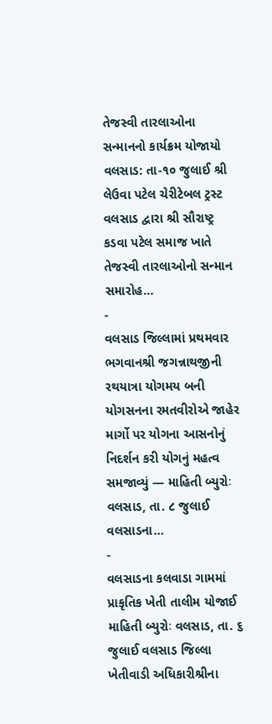તેજસ્વી તારલાઓના સન્માનનો કાર્યક્રમ યોજાયો
વલસાડ: તા-૧૦ જુલાઈ શ્રી લેઉવા પટેલ ચેરીટેબલ ટ્રસ્ટ વલસાડ દ્વારા શ્રી સૌરાષ્ટ્ર કડવા પટેલ સમાજ ખાતે તેજસ્વી તારલાઓનો સન્માન સમારોહ…
-
વલસાડ જિલ્લામાં પ્રથમવાર ભગવાનશ્રી જગન્નાથજીની રથયાત્રા યોગમય બની
યોગસનના રમતવીરોએ જાહેર માર્ગો પર યોગના આસનોનું નિદર્શન કરી યોગનું મહત્વ સમજાવ્યું — માહિતી બ્યુરોઃ વલસાડ, તા. ૮ જુલાઈ વલસાડના…
-
વલસાડના કલવાડા ગામમાં પ્રાકૃતિક ખેતી તાલીમ યોજાઈ
માહિતી બ્યુરોઃ વલસાડ, તા. ૬ જુલાઈ વલસાડ જિલ્લા ખેતીવાડી અધિકારીશ્રીના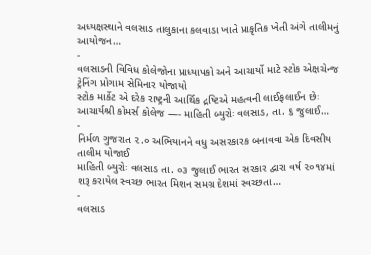અધ્યક્ષસ્થાને વલસાડ તાલુકાના કલવાડા ખાતે પ્રાકૃતિક ખેતી અંગે તાલીમનું આયોજન…
-
વલસાડની વિવિધ કોલેજોના પ્રાધ્યાપકો અને આચાર્યો માટે સ્ટોક એક્ષચેન્જ ટ્રેનિંગ પ્રોગામ સેમિનાર યોજાયો
સ્ટોક માર્કેટ એ દરેક રાષ્ટ્રની આર્થિક દ્રષ્ટિએ મહત્વની લાઈફલાઈન છેઃ આચાર્યશ્રી કોમર્સ કોલેજ —- માહિતી બ્યુરોઃ વલસાડ, તા. ૬ જુલાઈ…
-
નિર્મળ ગુજરાત ૨.૦ અભિયાનને વધુ અસરકારક બનાવવા એક દિવસીય તાલીમ યોજાઈ
માહિતી બ્યુરોઃ વલસાડ તા. ૦૩ જુલાઈ ભારત સરકાર દ્વારા વર્ષ ૨૦૧૪માં શરૂ કરાયેલ સ્વચ્છ ભારત મિશન સમગ્ર દેશમાં સ્વચ્છતા…
-
વલસાડ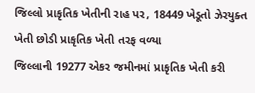જિલ્લો પ્રાકૃતિક ખેતીની રાહ પર, 18449 ખેડૂતો ઝેરયુક્ત ખેતી છોડી પ્રાકૃતિક ખેતી તરફ વળ્યા
જિલ્લાની 19277 એકર જમીનમાં પ્રાકૃતિક ખેતી કરી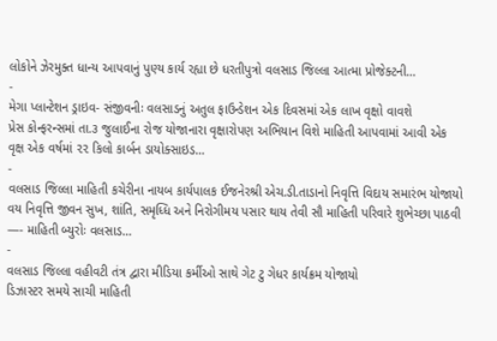લોકોને ઝેરમુક્ત ધાન્ય આપવાનું પુણ્ય કાર્ય રહ્યા છે ધરતીપુત્રો વલસાડ જિલ્લા આત્મા પ્રોજેક્ટની…
-
મેગા પ્લાન્ટેશન ડ્રાઇવ- સંજીવનીઃ વલસાડનું અતુલ ફાઉન્ડેશન એક દિવસમાં એક લાખ વૃક્ષો વાવશે
પ્રેસ કોન્ફરન્સમાં તા.૩ જુલાઈના રોજ યોજાનારા વૃક્ષારોપણ અભિયાન વિશે માહિતી આપવામાં આવી એક વૃક્ષ એક વર્ષમાં ૨૨ કિલો કાર્બન ડાયોક્સાઇડ…
-
વલસાડ જિલ્લા માહિતી કચેરીના નાયબ કાર્યપાલક ઈજનેરશ્રી એચ.ડી.તાડાનો નિવૃત્તિ વિદાય સમારંભ યોજાયો
વય નિવૃત્તિ જીવન સુખ, શાંતિ, સમૃધ્ધિ અને નિરોગીમય પસાર થાય તેવી સૌ માહિતી પરિવારે શુભેચ્છા પાઠવી —- માહિતી બ્યુરોઃ વલસાડ…
-
વલસાડ જિલ્લા વહીવટી તંત્ર દ્વારા મીડિયા કર્મીઓ સાથે ગેટ ટુ ગેધર કાર્યક્રમ યોજાયો
ડિઝાસ્ટર સમયે સાચી માહિતી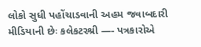લોકો સુધી પહોંચાડવાની અહમ જવાબદારી મીડિયાની છેઃ કલેકટરશ્રી —- પત્રકારોએ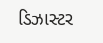ડિઝાસ્ટર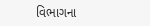વિભાગના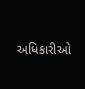અધિકારીઓ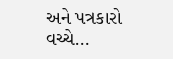અને પત્રકારો વચ્ચે…